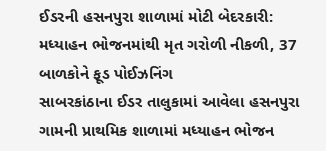ઈડરની હસનપુરા શાળામાં મોટી બેદરકારી: મધ્યાહન ભોજનમાંથી મૃત ગરોળી નીકળી, 37 બાળકોને ફૂડ પોઈઝનિંગ
સાબરકાંઠાના ઈડર તાલુકામાં આવેલા હસનપુરા ગામની પ્રાથમિક શાળામાં મધ્યાહન ભોજન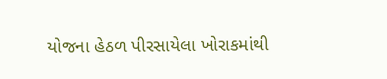યોજના હેઠળ પીરસાયેલા ખોરાકમાંથી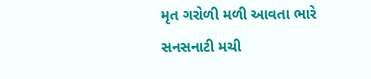મૃત ગરોળી મળી આવતા ભારે સનસનાટી મચી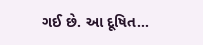ગઈ છે. આ દૂષિત...